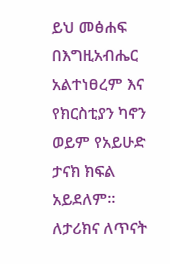ይህ መፅሐፍ በእግዚአብሔር አልተነፀረም እና የክርስቲያን ካኖን ወይም የአይሁድ ታናክ ክፍል አይደለም። ለታሪክና ለጥናት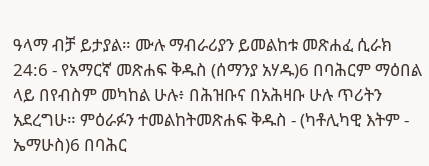ዓላማ ብቻ ይታያል። ሙሉ ማብራሪያን ይመልከቱ መጽሐፈ ሲራክ 24:6 - የአማርኛ መጽሐፍ ቅዱስ (ሰማንያ አሃዱ)6 በባሕርም ማዕበል ላይ በየብስም መካከል ሁሉ፥ በሕዝቡና በአሕዛቡ ሁሉ ጥሪትን አደረግሁ። ምዕራፉን ተመልከትመጽሐፍ ቅዱስ - (ካቶሊካዊ እትም - ኤማሁስ)6 በባሕር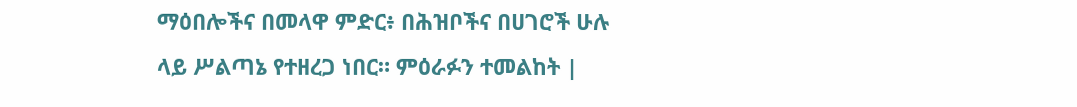ማዕበሎችና በመላዋ ምድር፥ በሕዝቦችና በሀገሮች ሁሉ ላይ ሥልጣኔ የተዘረጋ ነበር። ምዕራፉን ተመልከት |